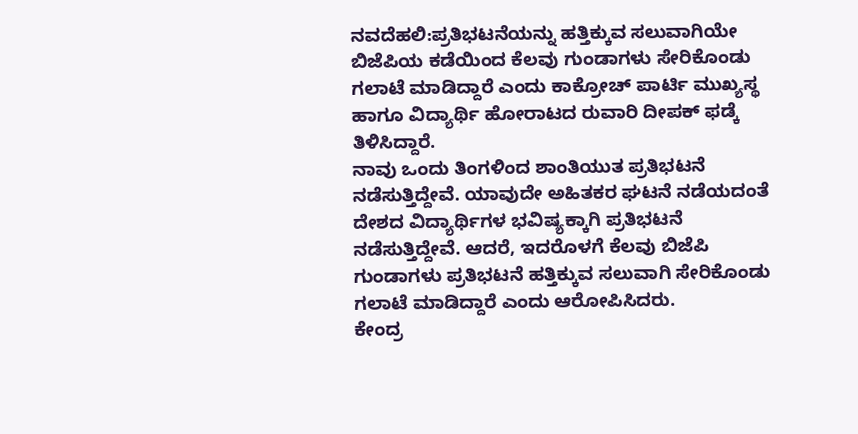ನವದೆಹಲಿ:ಪ್ರತಿಭಟನೆಯನ್ನು ಹತ್ತಿಕ್ಕುವ ಸಲುವಾಗಿಯೇ ಬಿಜೆಪಿಯ ಕಡೆಯಿಂದ ಕೆಲವು ಗುಂಡಾಗಳು ಸೇರಿಕೊಂಡು ಗಲಾಟೆ ಮಾಡಿದ್ದಾರೆ ಎಂದು ಕಾಕ್ರೋಚ್ ಪಾರ್ಟಿ ಮುಖ್ಯಸ್ಥ ಹಾಗೂ ವಿದ್ಯಾರ್ಥಿ ಹೋರಾಟದ ರುವಾರಿ ದೀಪಕ್ ಫಡ್ಕೆ ತಿಳಿಸಿದ್ದಾರೆ.
ನಾವು ಒಂದು ತಿಂಗಳಿಂದ ಶಾಂತಿಯುತ ಪ್ರತಿಭಟನೆ ನಡೆಸುತ್ತಿದ್ದೇವೆ. ಯಾವುದೇ ಅಹಿತಕರ ಘಟನೆ ನಡೆಯದಂತೆ ದೇಶದ ವಿದ್ಯಾರ್ಥಿಗಳ ಭವಿಷ್ಯಕ್ಕಾಗಿ ಪ್ರತಿಭಟನೆ ನಡೆಸುತ್ತಿದ್ದೇವೆ. ಆದರೆ, ಇದರೊಳಗೆ ಕೆಲವು ಬಿಜೆಪಿ ಗುಂಡಾಗಳು ಪ್ರತಿಭಟನೆ ಹತ್ತಿಕ್ಕುವ ಸಲುವಾಗಿ ಸೇರಿಕೊಂಡು ಗಲಾಟೆ ಮಾಡಿದ್ದಾರೆ ಎಂದು ಆರೋಪಿಸಿದರು.
ಕೇಂದ್ರ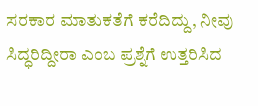ಸರಕಾರ ಮಾತುಕತೆಗೆ ಕರೆದಿದ್ದು, ನೀವು ಸಿದ್ಧರಿದ್ದೀರಾ ಎಂಬ ಪ್ರಶ್ನೆಗೆ ಉತ್ತರಿಸಿದ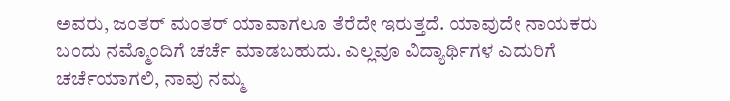ಅವರು, ಜಂತರ್ ಮಂತರ್ ಯಾವಾಗಲೂ ತೆರೆದೇ ಇರುತ್ತದೆ. ಯಾವುದೇ ನಾಯಕರು ಬಂದು ನಮ್ಮೊಂದಿಗೆ ಚರ್ಚೆ ಮಾಡಬಹುದು. ಎಲ್ಲವೂ ವಿದ್ಯಾರ್ಥಿಗಳ ಎದುರಿಗೆ ಚರ್ಚೆಯಾಗಲಿ, ನಾವು ನಮ್ಮ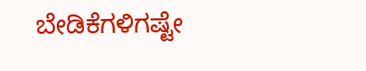ಬೇಡಿಕೆಗಳಿಗಷ್ಟೇ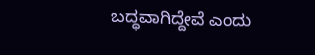ಬದ್ಧವಾಗಿದ್ದೇವೆ ಎಂದು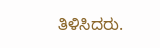ತಿಳಿಸಿದರು.